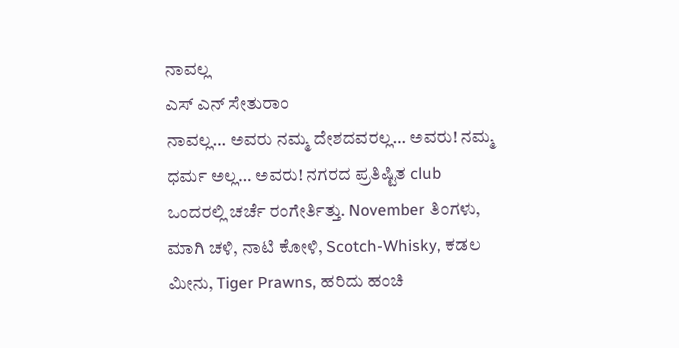ನಾವಲ್ಲ
ಎಸ್ ಎನ್ ಸೇತುರಾಂ
ನಾವಲ್ಲ… ಅವರು ನಮ್ಮ ದೇಶದವರಲ್ಲ… ಅವರು! ನಮ್ಮ ಧರ್ಮ ಅಲ್ಲ… ಅವರು! ನಗರದ ಪ್ರತಿಷ್ಟಿತ club ಒಂದರಲ್ಲಿ ಚರ್ಚೆ ರಂಗೇರ್ತಿತ್ತು. November ತಿಂಗಳು, ಮಾಗಿ ಚಳಿ, ನಾಟಿ ಕೋಳಿ, Scotch-Whisky, ಕಡಲ ಮೀನು, Tiger Prawns, ಹರಿದು ಹಂಚಿ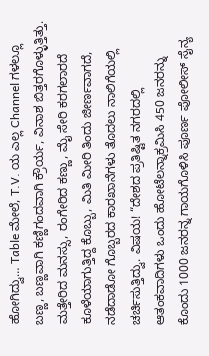ಹೋಗಿದ್ವು… Table ಮೇಲೆ, T.V. ಯ ಎಲ್ಲ Channel ಗಳಲ್ಲೂ ಬಣ್ಣ, ಬಣ್ಣವಾಗಿ ಕಣ್ಣಿಗಂದವಾಗಿ ಕ್ರೌರ್ಯ, ವಿನಾಶ ಬಿತ್ತರಗೊಳ್ಳುತ್ತಿತ್ತು. ಮತ್ತೇರಿದ ಮನಸ್ಸು, ರಂಗೇರಿದ ಕಣ್ಣು, ಮೈ ಸೇರಿ ಕರಗಲಾರದೆ ಕೂಳೆಯಾಗುತ್ತಿದ್ದ ಕೊಬ್ಬು, ಮಿತಿ ಮೀರಿ ತಿಂದು ಜೀರ್ಣವಾಗದೆ, ನಡೆದಾಡೋ ಗೊಬ್ಬರದ ಕಾರಖಾನೆಗಳು ತೊದಲು ನಾಲಿಗೆಯಲ್ಲಿ ಚರ್ಚಿಸುತ್ತಿದ್ವು. ವಿಷಯ! “ದೇಶದ ಪ್ರತಿಷ್ಟಿತ ನಗರದಲ್ಲಿ ಆತಂಕವಾದಿಗಳು ಒಂದು ಹೋಟೆಲನ್ನಾಕ್ರಮಿಸಿ 450 ಜನರನ್ನು ಕೊಂದು 1000 ಜನರನ್ನ ಗಾಯಗೊಳಿಸಿ ಪೂರ್ಣ ಪೋಲೀಸ್ ಸೈನ್ಯ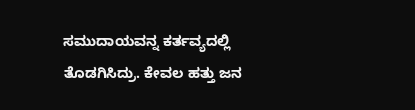ಸಮುದಾಯವನ್ನ ಕರ್ತವ್ಯದಲ್ಲಿ ತೊಡಗಿಸಿದ್ರು. ಕೇವಲ ಹತ್ತು ಜನ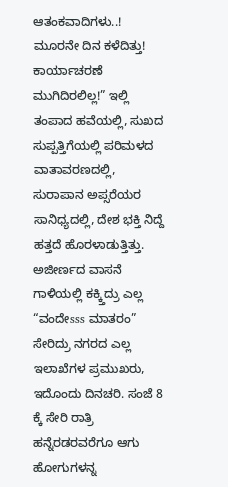ಆತಂಕವಾದಿಗಳು..! ಮೂರನೇ ದಿನ ಕಳೆದಿತ್ತು! ಕಾರ್ಯಾಚರಣೆ ಮುಗಿದಿರಲಿಲ್ಲ!” ಇಲ್ಲಿ ತಂಪಾದ ಹವೆಯಲ್ಲಿ, ಸುಖದ ಸುಪ್ಪತ್ತಿಗೆಯಲ್ಲಿ ಪರಿಮಳದ ವಾತಾವರಣದಲ್ಲಿ, ಸುರಾಪಾನ ಅಪ್ಸರೆಯರ ಸಾನಿಧ್ಯದಲ್ಲಿ, ದೇಶ ಭಕ್ತಿ ನಿದ್ದೆ ಹತ್ತದೆ ಹೊರಳಾಡುತ್ತಿತ್ತು. ಅಜೀರ್ಣದ ವಾಸನೆ ಗಾಳಿಯಲ್ಲಿ ಕಕ್ಕ್ತಿದ್ರು ಎಲ್ಲ “ವಂದೇsss ಮಾತರಂ” ಸೇರಿದ್ರು ನಗರದ ಎಲ್ಲ ಇಲಾಖೆಗಳ ಪ್ರಮುಖರು, ಇದೊಂದು ದಿನಚರಿ. ಸಂಜೆ 8 ಕ್ಕೆ ಸೇರಿ ರಾತ್ರಿ ಹನ್ನೆರಡರವರೆಗೂ ಆಗು ಹೋಗುಗಳನ್ನ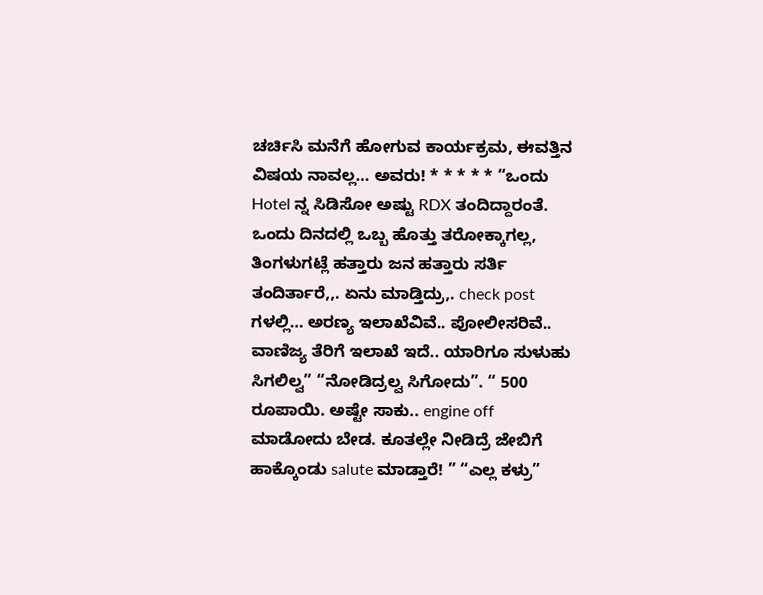ಚರ್ಚಿಸಿ ಮನೆಗೆ ಹೋಗುವ ಕಾರ್ಯಕ್ರಮ, ಈವತ್ತಿನ ವಿಷಯ ನಾವಲ್ಲ… ಅವರು! * * * * * “ಒಂದು Hotel ನ್ನ ಸಿಡಿಸೋ ಅಷ್ಟು RDX ತಂದಿದ್ದಾರಂತೆ. ಒಂದು ದಿನದಲ್ಲಿ ಒಬ್ಬ ಹೊತ್ತು ತರೋಕ್ಕಾಗಲ್ಲ, ತಿಂಗಳುಗಟ್ಲೆ ಹತ್ತಾರು ಜನ ಹತ್ತಾರು ಸರ್ತಿ ತಂದಿರ್ತಾರೆ,,. ಏನು ಮಾಡ್ತಿದ್ರು,. check post ಗಳಲ್ಲಿ… ಅರಣ್ಯ ಇಲಾಖೆವಿವೆ.. ಪೋಲೀಸರಿವೆ.. ವಾಣಿಜ್ಯ ತೆರಿಗೆ ಇಲಾಖೆ ಇದೆ.. ಯಾರಿಗೂ ಸುಳುಹು ಸಿಗಲಿಲ್ವ” “ನೋಡಿದ್ರಲ್ವ ಸಿಗೋದು”. “ 500 ರೂಪಾಯಿ. ಅಷ್ಟೇ ಸಾಕು.. engine off ಮಾಡೋದು ಬೇಡ. ಕೂತಲ್ಲೇ ನೀಡಿದ್ರೆ ಜೇಬಿಗೆ ಹಾಕ್ಕೊಂಡು salute ಮಾಡ್ತಾರೆ! ” “ಎಲ್ಲ ಕಳ್ರು”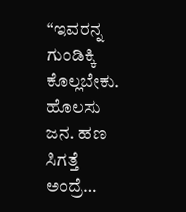“ಇವರನ್ನ ಗುಂಡಿಕ್ಕಿ ಕೊಲ್ಲಬೇಕು. ಹೊಲಸು ಜನ. ಹಣ ಸಿಗತ್ತೆ ಅಂದ್ರೆ…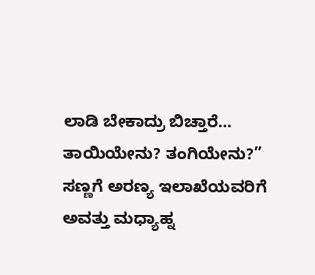ಲಾಡಿ ಬೇಕಾದ್ರು ಬಿಚ್ತಾರೆ… ತಾಯಿಯೇನು? ತಂಗಿಯೇನು?” ಸಣ್ಣಗೆ ಅರಣ್ಯ ಇಲಾಖೆಯವರಿಗೆ ಅವತ್ತು ಮಧ್ಯಾಹ್ನ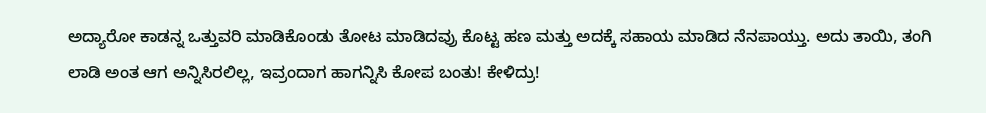ಅದ್ಯಾರೋ ಕಾಡನ್ನ ಒತ್ತುವರಿ ಮಾಡಿಕೊಂಡು ತೋಟ ಮಾಡಿದವ್ರು ಕೊಟ್ಟ ಹಣ ಮತ್ತು ಅದಕ್ಕೆ ಸಹಾಯ ಮಾಡಿದ ನೆನಪಾಯ್ತು. ಅದು ತಾಯಿ, ತಂಗಿ ಲಾಡಿ ಅಂತ ಆಗ ಅನ್ನಿಸಿರಲಿಲ್ಲ, ಇವ್ರಂದಾಗ ಹಾಗನ್ನಿಸಿ ಕೋಪ ಬಂತು! ಕೇಳಿದ್ರು!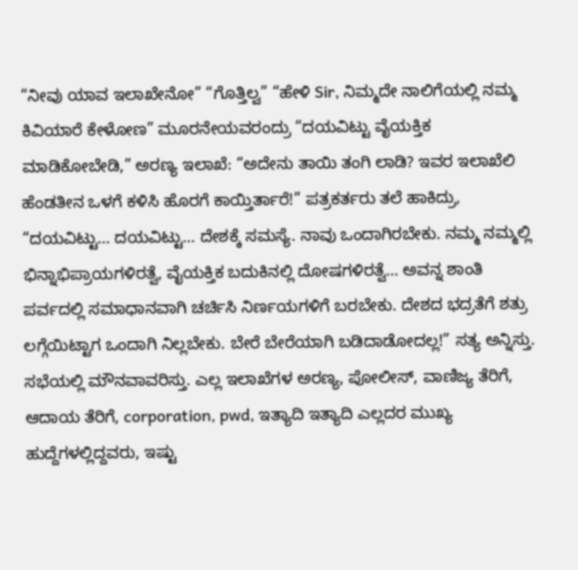“ನೀವು ಯಾವ ಇಲಾಖೇನೋ” “ಗೊತ್ತಿಲ್ವ” “ಹೇಳಿ Sir, ನಿಮ್ಮದೇ ನಾಲಿಗೆಯಲ್ಲಿ ನಮ್ಮ ಕಿವಿಯಾರೆ ಕೇಳೋಣ” ಮೂರನೇಯವರಂದ್ರು “ದಯವಿಟ್ಟು ವೈಯಕ್ತಿಕ ಮಾಡಿಕೋಬೇಡಿ,” ಅರಣ್ಯ ಇಲಾಖೆ: “ಅದೇನು ತಾಯಿ ತಂಗಿ ಲಾಡಿ? ಇವರ ಇಲಾಖೆಲಿ ಹೆಂಡತೀನ ಒಳಗೆ ಕಳಿಸಿ ಹೊರಗೆ ಕಾಯ್ತಿರ್ತಾರೆ!” ಪತ್ರಕರ್ತರು ತಲೆ ಹಾಕಿದ್ರು, “ದಯವಿಟ್ಟು… ದಯವಿಟ್ಟು… ದೇಶಕ್ಕೆ ಸಮಸ್ಯೆ. ನಾವು ಒಂದಾಗಿರಬೇಕು. ನಮ್ಮ ನಮ್ಮಲ್ಲಿ ಭಿನ್ನಾಭಿಪ್ರಾಯಗಳಿರತ್ವೆ, ವೈಯಕ್ತಿಕ ಬದುಕಿನಲ್ಲಿ ದೋಷಗಳಿರತ್ವೆ… ಅವನ್ನ ಶಾಂತಿ ಪರ್ವದಲ್ಲಿ ಸಮಾಧಾನವಾಗಿ ಚರ್ಚಿಸಿ ನಿರ್ಣಯಗಳಿಗೆ ಬರಬೇಕು. ದೇಶದ ಭದ್ರತೆಗೆ ಶತ್ರು ಲಗ್ಗೆಯಿಟ್ಟಾಗ ಒಂದಾಗಿ ನಿಲ್ಲಬೇಕು. ಬೇರೆ ಬೇರೆಯಾಗಿ ಬಡಿದಾಡೋದಲ್ಲ!” ಸತ್ಯ ಅನ್ನಿಸ್ತು. ಸಭೆಯಲ್ಲಿ ಮೌನವಾವರಿಸ್ತು. ಎಲ್ಲ ಇಲಾಖೆಗಳ ಅರಣ್ಯ, ಪೋಲೀಸ್, ವಾಣಿಜ್ಯ ತೆರಿಗೆ, ಆದಾಯ ತೆರಿಗೆ, corporation, pwd, ಇತ್ಯಾದಿ ಇತ್ಯಾದಿ ಎಲ್ಲದರ ಮುಖ್ಯ ಹುದ್ದೆಗಳಲ್ಲಿದ್ದವರು, ಇಷ್ಟು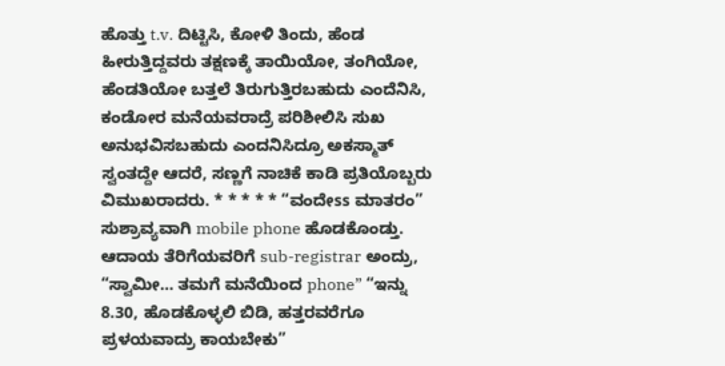ಹೊತ್ತು t.v. ದಿಟ್ಟಿಸಿ, ಕೋಳಿ ತಿಂದು, ಹೆಂಡ ಹೀರುತ್ತಿದ್ದವರು ತಕ್ಷಣಕ್ಕೆ ತಾಯಿಯೋ, ತಂಗಿಯೋ, ಹೆಂಡತಿಯೋ ಬತ್ತಲೆ ತಿರುಗುತ್ತಿರಬಹುದು ಎಂದೆನಿಸಿ, ಕಂಡೋರ ಮನೆಯವರಾದ್ರೆ ಪರಿಶೀಲಿಸಿ ಸುಖ ಅನುಭವಿಸಬಹುದು ಎಂದನಿಸಿದ್ರೂ ಅಕಸ್ಮಾತ್ ಸ್ವಂತದ್ದೇ ಆದರೆ, ಸಣ್ಣಗೆ ನಾಚಿಕೆ ಕಾಡಿ ಪ್ರತಿಯೊಬ್ಬರು ವಿಮುಖರಾದರು. * * * * * “ವಂದೇss ಮಾತರಂ” ಸುಶ್ರಾವ್ಯವಾಗಿ mobile phone ಹೊಡಕೊಂಡ್ತು. ಆದಾಯ ತೆರಿಗೆಯವರಿಗೆ sub-registrar ಅಂದ್ರು, “ಸ್ವಾಮೀ… ತಮಗೆ ಮನೆಯಿಂದ phone” “ಇನ್ನು 8.30, ಹೊಡಕೊಳ್ಳಲಿ ಬಿಡಿ, ಹತ್ತರವರೆಗೂ ಪ್ರಳಯವಾದ್ರು ಕಾಯಬೇಕು”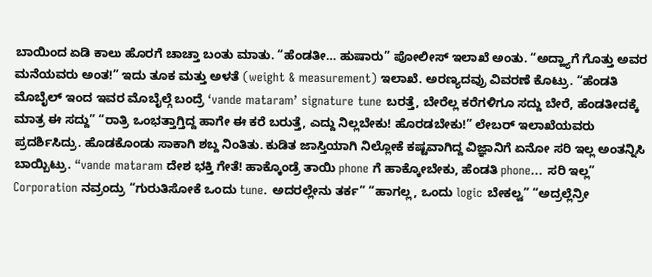ಬಾಯಿಂದ ಏಡಿ ಕಾಲು ಹೊರಗೆ ಚಾಚ್ತಾ ಬಂತು ಮಾತು. “ಹೆಂಡತೀ… ಹುಷಾರು” ಪೋಲೀಸ್ ಇಲಾಖೆ ಅಂತು. “ಅದ್ಹ್ಯಾಗೆ ಗೊತ್ತು ಅವರ ಮನೆಯವರು ಅಂತ!” ಇದು ತೂಕ ಮತ್ತು ಅಳತೆ (weight & measurement) ಇಲಾಖೆ. ಅರಣ್ಯದವ್ರು ವಿವರಣೆ ಕೊಟ್ರು. “ಹೆಂಡತಿ ಮೊಬೈಲ್ ಇಂದ ಇವರ ಮೊಬೈಲ್ಗೆ ಬಂದ್ರೆ ‘vande mataram’ signature tune ಬರತ್ತೆ, ಬೇರೆಲ್ಲ ಕರೆಗಳಿಗೂ ಸದ್ದು ಬೇರೆ, ಹೆಂಡತೀದಕ್ಕೆ ಮಾತ್ರ ಈ ಸದ್ದು” “ರಾತ್ರಿ ಒಂಭತ್ತಾಗ್ತಿದ್ದ ಹಾಗೇ ಈ ಕರೆ ಬರುತ್ತೆ, ಎದ್ದು ನಿಲ್ಲಬೇಕು! ಹೊರಡಬೇಕು!” ಲೇಬರ್ ಇಲಾಖೆಯವರು ಪ್ರದರ್ಶಿಸಿದ್ರು. ಹೊಡಕೊಂಡು ಸಾಕಾಗಿ ಶಬ್ದ ನಿಂತಿತು. ಕುಡಿತ ಜಾಸ್ತಿಯಾಗಿ ನಿಲ್ಲೋಕೆ ಕಷ್ಟವಾಗಿದ್ದ ವಿಜ್ಞಾನಿಗೆ ಏನೋ ಸರಿ ಇಲ್ಲ ಅಂತನ್ನಿಸಿ ಬಾಯ್ಬಿಟ್ರು. “vande mataram ದೇಶ ಭಕ್ತಿ ಗೇತೆ! ಹಾಕ್ಕೊಂಡ್ರೆ ತಾಯಿ phone ಗೆ ಹಾಕ್ಕೋಬೇಕು, ಹೆಂಡತಿ phone… ಸರಿ ಇಲ್ಲ” Corporation ನವ್ರಂದ್ರು “ಗುರುತಿಸೋಕೆ ಒಂದು tune. ಅದರಲ್ಲೇನು ತರ್ಕ” “ಹಾಗಲ್ಲ, ಒಂದು logic ಬೇಕಲ್ವ” “ಅದ್ರಲ್ಲೆನ್ರೀ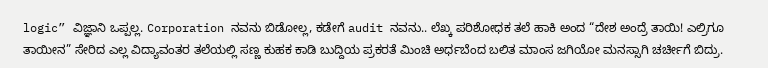logic” ವಿಜ್ಞಾನಿ ಒಪ್ಪಲ್ಲ. Corporation ನವನು ಬಿಡೋಲ್ಲ, ಕಡೇಗೆ audit ನವನು.. ಲೆಖ್ಕ ಪರಿಶೋಧಕ ತಲೆ ಹಾಕಿ ಅಂದ “ದೇಶ ಅಂದ್ರೆ ತಾಯಿ! ಎಲ್ರಿಗೂ ತಾಯೀನ” ಸೇರಿದ ಎಲ್ಲ ವಿದ್ಯಾವಂತರ ತಲೆಯಲ್ಲಿ ಸಣ್ಣ ಕುಹಕ ಕಾಡಿ ಬುದ್ದಿಯ ಪ್ರಕರತೆ ಮಿಂಚಿ ಅರ್ಧಬೆಂದ ಬಲಿತ ಮಾಂಸ ಜಗಿಯೋ ಮನಸ್ಸಾಗಿ ಚರ್ಚೀಗೆ ಬಿದ್ರು.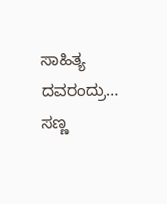ಸಾಹಿತ್ಯ ದವರಂದ್ರು… ಸಣ್ಣ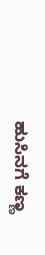ಹುಸಿನಗೆ ಕಣ್ಣ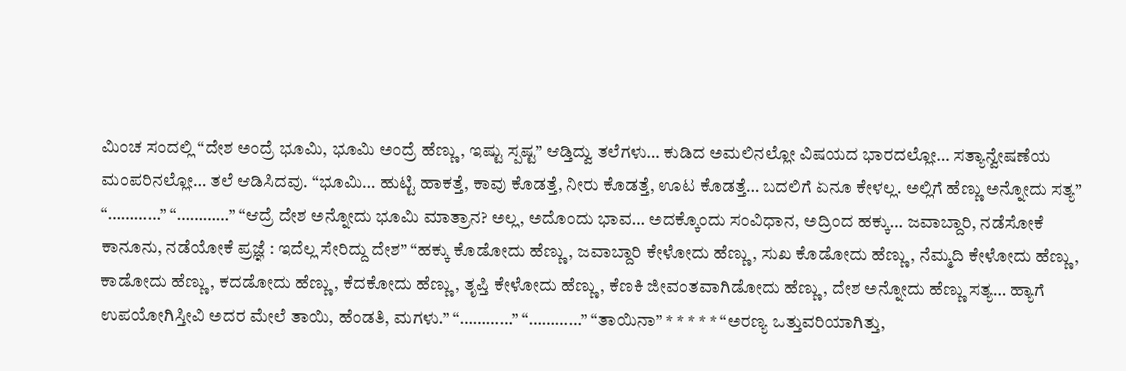ಮಿಂಚ ಸಂದಲ್ಲಿ “ದೇಶ ಅಂದ್ರೆ ಭೂಮಿ, ಭೂಮಿ ಅಂದ್ರೆ ಹೆಣ್ಣು, ಇಷ್ಟು ಸ್ಪಷ್ಟ” ಆಡ್ತಿದ್ವು ತಲೆಗಳು… ಕುಡಿದ ಅಮಲಿನಲ್ಲೋ ವಿಷಯದ ಭಾರದಲ್ಲೋ… ಸತ್ಯಾನ್ವೇಷಣೆಯ ಮಂಪರಿನಲ್ಲೋ… ತಲೆ ಆಡಿಸಿದವು. “ಭೂಮಿ… ಹುಟ್ಟಿ ಹಾಕತ್ತೆ, ಕಾವು ಕೊಡತ್ತೆ, ನೀರು ಕೊಡತ್ತೆ, ಊಟ ಕೊಡತ್ತೆ… ಬದಲಿಗೆ ಏನೂ ಕೇಳಲ್ಲ. ಅಲ್ಲಿಗೆ ಹೆಣ್ಣು ಅನ್ನೋದು ಸತ್ಯ” “…………” “…………” “ಆದ್ರೆ ದೇಶ ಅನ್ನೋದು ಭೂಮಿ ಮಾತ್ರಾನ? ಅಲ್ಲ, ಅದೊಂದು ಭಾವ… ಅದಕ್ಕೊಂದು ಸಂವಿಧಾನ, ಅದ್ರಿಂದ ಹಕ್ಕು… ಜವಾಬ್ದಾರಿ, ನಡೆಸೋಕೆ ಕಾನೂನು, ನಡೆಯೋಕೆ ಪ್ರಜ್ಞೆ : ಇದೆಲ್ಲ ಸೇರಿದ್ದು ದೇಶ” “ಹಕ್ಕು ಕೊಡೋದು ಹೆಣ್ಣು, ಜವಾಬ್ದಾರಿ ಕೇಳೋದು ಹೆಣ್ಣು, ಸುಖ ಕೊಡೋದು ಹೆಣ್ಣು, ನೆಮ್ಮದಿ ಕೇಳೋದು ಹೆಣ್ಣು, ಕಾಡೋದು ಹೆಣ್ಣು, ಕದಡೋದು ಹೆಣ್ಣು, ಕೆದಕೋದು ಹೆಣ್ಣು, ತೃಪ್ತಿ ಕೇಳೋದು ಹೆಣ್ಣು, ಕೆಣಕಿ ಜೀವಂತವಾಗಿಡೋದು ಹೆಣ್ಣು, ದೇಶ ಅನ್ನೋದು ಹೆಣ್ಣು ಸತ್ಯ… ಹ್ಯಾಗೆ ಉಪಯೋಗಿಸ್ತೀವಿ ಅದರ ಮೇಲೆ ತಾಯಿ, ಹೆಂಡತಿ, ಮಗಳು.” “…………” “…………” “ತಾಯಿನಾ” * * * * * “ಅರಣ್ಯ ಒತ್ತುವರಿಯಾಗಿತ್ತು,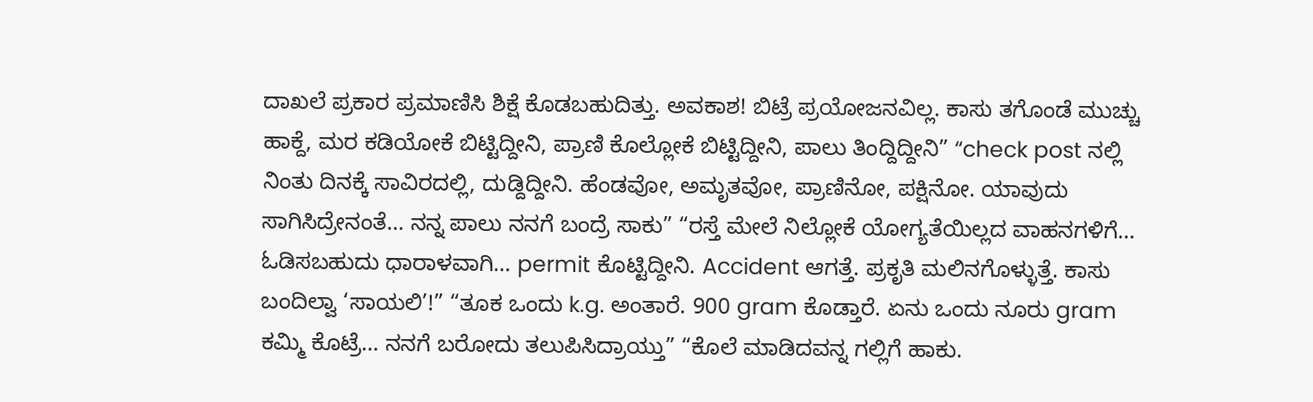ದಾಖಲೆ ಪ್ರಕಾರ ಪ್ರಮಾಣಿಸಿ ಶಿಕ್ಷೆ ಕೊಡಬಹುದಿತ್ತು. ಅವಕಾಶ! ಬಿಟ್ರೆ ಪ್ರಯೋಜನವಿಲ್ಲ. ಕಾಸು ತಗೊಂಡೆ ಮುಚ್ಚು ಹಾಕ್ದೆ, ಮರ ಕಡಿಯೋಕೆ ಬಿಟ್ಟಿದ್ದೀನಿ, ಪ್ರಾಣಿ ಕೊಲ್ಲೋಕೆ ಬಿಟ್ಟಿದ್ದೀನಿ, ಪಾಲು ತಿಂದ್ದಿದ್ದೀನಿ” “check post ನಲ್ಲಿ ನಿಂತು ದಿನಕ್ಕೆ ಸಾವಿರದಲ್ಲಿ, ದುಡ್ದಿದ್ದೀನಿ. ಹೆಂಡವೋ, ಅಮೃತವೋ, ಪ್ರಾಣಿನೋ, ಪಕ್ಷಿನೋ. ಯಾವುದು ಸಾಗಿಸಿದ್ರೇನಂತೆ… ನನ್ನ ಪಾಲು ನನಗೆ ಬಂದ್ರೆ ಸಾಕು” “ರಸ್ತೆ ಮೇಲೆ ನಿಲ್ಲೋಕೆ ಯೋಗ್ಯತೆಯಿಲ್ಲದ ವಾಹನಗಳಿಗೆ… ಓಡಿಸಬಹುದು ಧಾರಾಳವಾಗಿ… permit ಕೊಟ್ಟಿದ್ದೀನಿ. Accident ಆಗತ್ತೆ. ಪ್ರಕೃತಿ ಮಲಿನಗೊಳ್ಳುತ್ತೆ. ಕಾಸು ಬಂದಿಲ್ವಾ ‘ಸಾಯಲಿ’!” “ತೂಕ ಒಂದು k.g. ಅಂತಾರೆ. 900 gram ಕೊಡ್ತಾರೆ. ಏನು ಒಂದು ನೂರು gram ಕಮ್ಮಿ ಕೊಟ್ರೆ… ನನಗೆ ಬರೋದು ತಲುಪಿಸಿದ್ರಾಯ್ತು” “ಕೊಲೆ ಮಾಡಿದವನ್ನ ಗಲ್ಲಿಗೆ ಹಾಕು.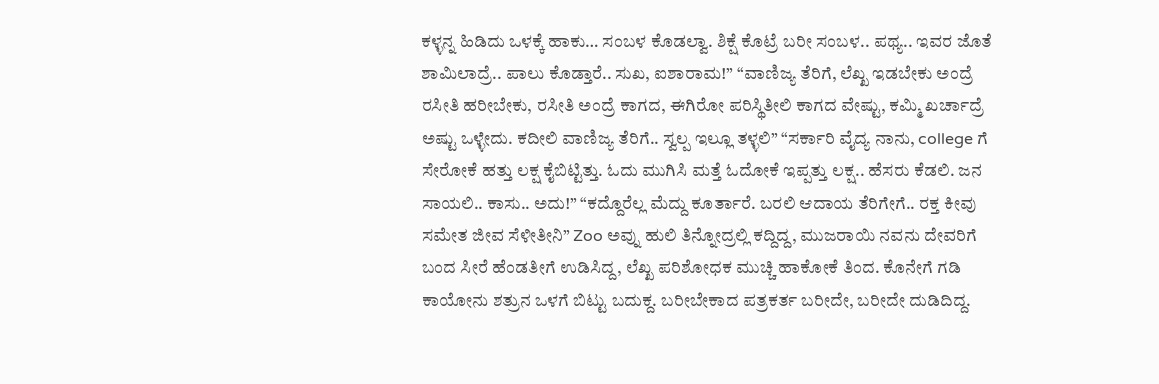ಕಳ್ಳನ್ನ ಹಿಡಿದು ಒಳಕ್ಕೆ ಹಾಕು… ಸಂಬಳ ಕೊಡಲ್ವಾ. ಶಿಕ್ಷೆ ಕೊಟ್ರೆ ಬರೀ ಸಂಬಳ.. ಪಥ್ಯ.. ಇವರ ಜೊತೆ ಶಾಮಿಲಾದ್ರೆ.. ಪಾಲು ಕೊಡ್ತಾರೆ.. ಸುಖ, ಐಶಾರಾಮ!” “ವಾಣಿಜ್ಯ ತೆರಿಗೆ, ಲೆಖ್ಖ ಇಡಬೇಕು ಅಂದ್ರೆ ರಸೀತಿ ಹರೀಬೇಕು, ರಸೀತಿ ಅಂದ್ರೆ ಕಾಗದ, ಈಗಿರೋ ಪರಿಸ್ಥಿತೀಲಿ ಕಾಗದ ವೇಷ್ಟು, ಕಮ್ಮಿ ಖರ್ಚಾದ್ರೆ ಅಷ್ಟು ಒಳ್ಳೇದು. ಕದೀಲಿ ವಾಣಿಜ್ಯ ತೆರಿಗೆ.. ಸ್ವಲ್ಪ ಇಲ್ಲೂ ತಳ್ಳಲಿ” “ಸರ್ಕಾರಿ ವೈದ್ಯ ನಾನು, college ಗೆ ಸೇರೋಕೆ ಹತ್ತು ಲಕ್ಷ ಕೈಬಿಟ್ಟಿತ್ತು. ಓದು ಮುಗಿಸಿ ಮತ್ತೆ ಓದೋಕೆ ಇಪ್ಪತ್ತು ಲಕ್ಷ.. ಹೆಸರು ಕೆಡಲಿ. ಜನ ಸಾಯಲಿ.. ಕಾಸು.. ಅದು!” “ಕದ್ದೊರೆಲ್ಲ ಮೆದ್ದು ಕೂರ್ತಾರೆ. ಬರಲಿ ಆದಾಯ ತೆರಿಗೇಗೆ.. ರಕ್ತ ಕೀವು ಸಮೇತ ಜೀವ ಸೆಳೀತೀನಿ” Zoo ಅವ್ನು ಹುಲಿ ತಿನ್ನೋದ್ರಲ್ಲಿ ಕದ್ದಿದ್ದ, ಮುಜರಾಯಿ ನವನು ದೇವರಿಗೆ ಬಂದ ಸೀರೆ ಹೆಂಡತೀಗೆ ಉಡಿಸಿದ್ದ, ಲೆಖ್ಖ ಪರಿಶೋಧಕ ಮುಚ್ಚಿ ಹಾಕೋಕೆ ತಿಂದ. ಕೊನೇಗೆ ಗಡಿ ಕಾಯೋನು ಶತ್ರುನ ಒಳಗೆ ಬಿಟ್ಟು ಬದುಕ್ದ. ಬರೀಬೇಕಾದ ಪತ್ರಕರ್ತ ಬರೀದೇ, ಬರೀದೇ ದುಡಿದಿದ್ದ.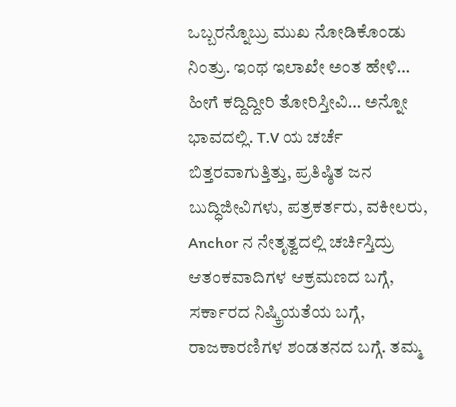ಒಬ್ಬರನ್ನೊಬ್ರು ಮುಖ ನೋಡಿಕೊಂಡು ನಿಂತ್ರು. ಇಂಥ ಇಲಾಖೇ ಅಂತ ಹೇಳಿ… ಹೀಗೆ ಕದ್ದಿದ್ದೀರಿ ತೋರಿಸ್ತೀವಿ… ಅನ್ನೋ ಭಾವದಲ್ಲಿ. T.V ಯ ಚರ್ಚೆ ಬಿತ್ತರವಾಗುತ್ತಿತ್ತು, ಪ್ರತಿಷ್ಠಿತ ಜನ ಬುದ್ಧಿಜೀವಿಗಳು, ಪತ್ರಕರ್ತರು, ವಕೀಲರು, Anchor ನ ನೇತೃತ್ವದಲ್ಲಿ ಚರ್ಚಿಸ್ತಿದ್ರು ಆತಂಕವಾದಿಗಳ ಆಕ್ರಮಣದ ಬಗ್ಗೆ, ಸರ್ಕಾರದ ನಿಷ್ಕ್ರಿಯತೆಯ ಬಗ್ಗೆ, ರಾಜಕಾರಣಿಗಳ ಶಂಡತನದ ಬಗ್ಗೆ. ತಮ್ಮ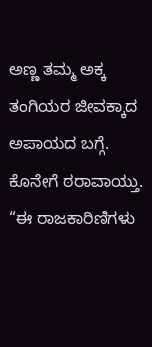ಅಣ್ಣ ತಮ್ಮ ಅಕ್ಕ ತಂಗಿಯರ ಜೀವಕ್ಕಾದ ಅಪಾಯದ ಬಗ್ಗೆ. ಕೊನೇಗೆ ಠರಾವಾಯ್ತು. “ಈ ರಾಜಕಾರಿಣಿಗಳು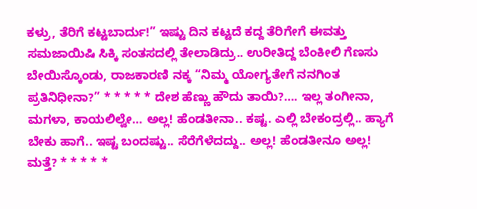ಕಳ್ರು, ತೆರಿಗೆ ಕಟ್ಟಬಾರ್ದು!” ಇಷ್ಟು ದಿನ ಕಟ್ಟದೆ ಕದ್ದ ತೆರಿಗೇಗೆ ಈವತ್ತು ಸಮಜಾಯಿಷಿ ಸಿಕ್ಕಿ ಸಂತಸದಲ್ಲಿ ತೇಲಾಡಿದ್ರು.. ಉರೀತಿದ್ದ ಬೆಂಕೀಲಿ ಗೆಣಸು ಬೇಯಿಸ್ಕೊಂಡು, ರಾಜಕಾರಣಿ ನಕ್ಕ “ನಿಮ್ಮ ಯೋಗ್ಯತೇಗೆ ನನಗಿಂತ ಪ್ರತಿನಿಧೀನಾ?” * * * * * ದೇಶ ಹೆಣ್ಣು ಹೌದು ತಾಯಿ?…. ಇಲ್ಲ ತಂಗೀನಾ, ಮಗಳಾ, ಕಾಯಲಿಲ್ವೇ… ಅಲ್ಲ! ಹೆಂಡತೀನಾ.. ಕಷ್ಟ. ಎಲ್ಲಿ ಬೇಕಂದ್ರಲ್ಲಿ.. ಹ್ಯಾಗೆ ಬೇಕು ಹಾಗೆ.. ಇಷ್ಟ ಬಂದಷ್ಟು.. ಸೆರೆಗೆಳೆದದ್ದು.. ಅಲ್ಲ! ಹೆಂಡತೀನೂ ಅಲ್ಲ! ಮತ್ತೆ? * * * * *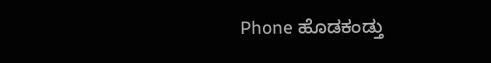Phone ಹೊಡಕಂಡ್ತು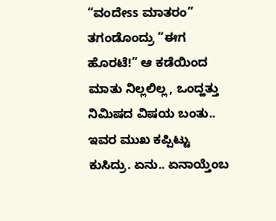“ವಂದೇss ಮಾತರಂ” ತಗಂಡೊಂದ್ರು “ಈಗ ಹೊರಟೆ!” ಆ ಕಡೆಯಿಂದ ಮಾತು ನಿಲ್ಲಲಿಲ್ಲ, ಒಂದ್ಹತ್ತು ನಿಮಿಷದ ವಿಷಯ ಬಂತು.. ಇವರ ಮುಖ ಕಪ್ಪಿಟ್ಟು ಕುಸಿದ್ರು. ಏನು.. ಏನಾಯ್ತೆಂಬ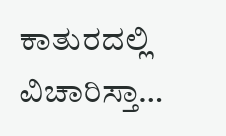ಕಾತುರದಲ್ಲಿ ವಿಚಾರಿಸ್ತಾ…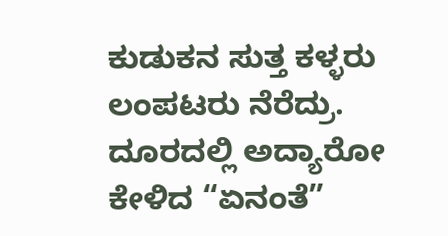ಕುಡುಕನ ಸುತ್ತ ಕಳ್ಳರು ಲಂಪಟರು ನೆರೆದ್ರು. ದೂರದಲ್ಲಿ ಅದ್ಯಾರೋ ಕೇಳಿದ “ಏನಂತೆ”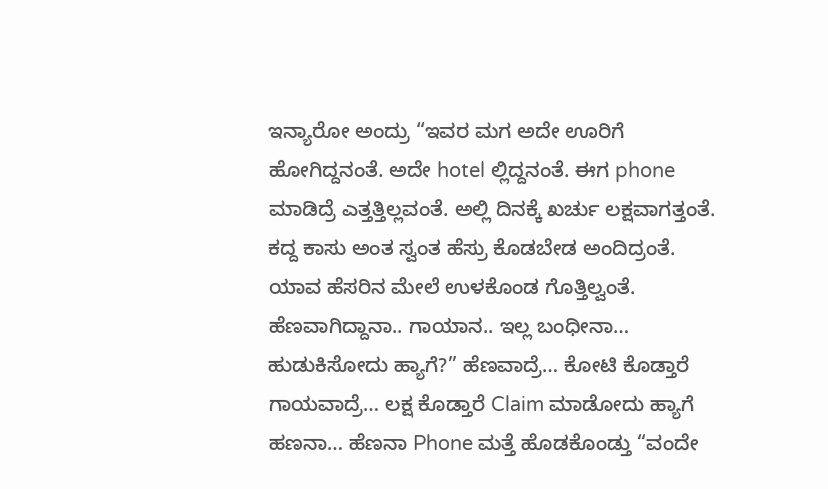ಇನ್ಯಾರೋ ಅಂದ್ರು “ಇವರ ಮಗ ಅದೇ ಊರಿಗೆ ಹೋಗಿದ್ದನಂತೆ. ಅದೇ hotel ಲ್ಲಿದ್ದನಂತೆ. ಈಗ phone ಮಾಡಿದ್ರೆ ಎತ್ತತ್ತಿಲ್ಲವಂತೆ. ಅಲ್ಲಿ ದಿನಕ್ಕೆ ಖರ್ಚು ಲಕ್ಷವಾಗತ್ತಂತೆ. ಕದ್ದ ಕಾಸು ಅಂತ ಸ್ವಂತ ಹೆಸ್ರು ಕೊಡಬೇಡ ಅಂದಿದ್ರಂತೆ. ಯಾವ ಹೆಸರಿನ ಮೇಲೆ ಉಳಕೊಂಡ ಗೊತ್ತಿಲ್ವಂತೆ. ಹೆಣವಾಗಿದ್ದಾನಾ.. ಗಾಯಾನ.. ಇಲ್ಲ ಬಂಧೀನಾ… ಹುಡುಕಿಸೋದು ಹ್ಯಾಗೆ?” ಹೆಣವಾದ್ರೆ… ಕೋಟಿ ಕೊಡ್ತಾರೆ ಗಾಯವಾದ್ರೆ… ಲಕ್ಷ ಕೊಡ್ತಾರೆ Claim ಮಾಡೋದು ಹ್ಯಾಗೆ ಹಣನಾ… ಹೆಣನಾ Phone ಮತ್ತೆ ಹೊಡಕೊಂಡ್ತು “ವಂದೇ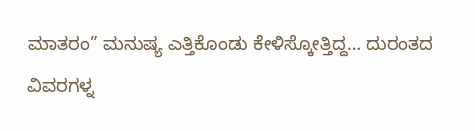ಮಾತರಂ” ಮನುಷ್ಯ ಎತ್ತಿಕೊಂಡು ಕೇಳಿಸ್ಕೋತ್ತಿದ್ದ… ದುರಂತದ ವಿವರಗಳ್ನ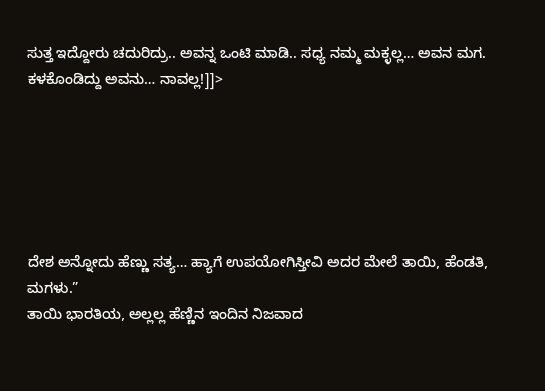ಸುತ್ತ ಇದ್ದೋರು ಚದುರಿದ್ರು.. ಅವನ್ನ ಒಂಟಿ ಮಾಡಿ.. ಸಧ್ಯ ನಮ್ಮ ಮಕ್ಳಲ್ಲ… ಅವನ ಮಗ. ಕಳಕೊಂಡಿದ್ದು ಅವನು… ನಾವಲ್ಲ!]]>






ದೇಶ ಅನ್ನೋದು ಹೆಣ್ಣು ಸತ್ಯ… ಹ್ಯಾಗೆ ಉಪಯೋಗಿಸ್ತೀವಿ ಅದರ ಮೇಲೆ ತಾಯಿ, ಹೆಂಡತಿ, ಮಗಳು.”
ತಾಯಿ ಭಾರತಿಯ, ಅಲ್ಲಲ್ಲ ಹೆಣ್ಣಿನ ಇಂದಿನ ನಿಜವಾದ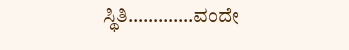ಸ್ಥಿತಿ………….ವಂದೇ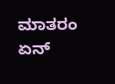ಮಾತರಂ
ಏನ್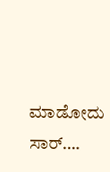ಮಾಡೋದು ಸಾರ್….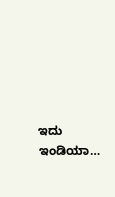ಇದು ಇಂಡಿಯಾ…